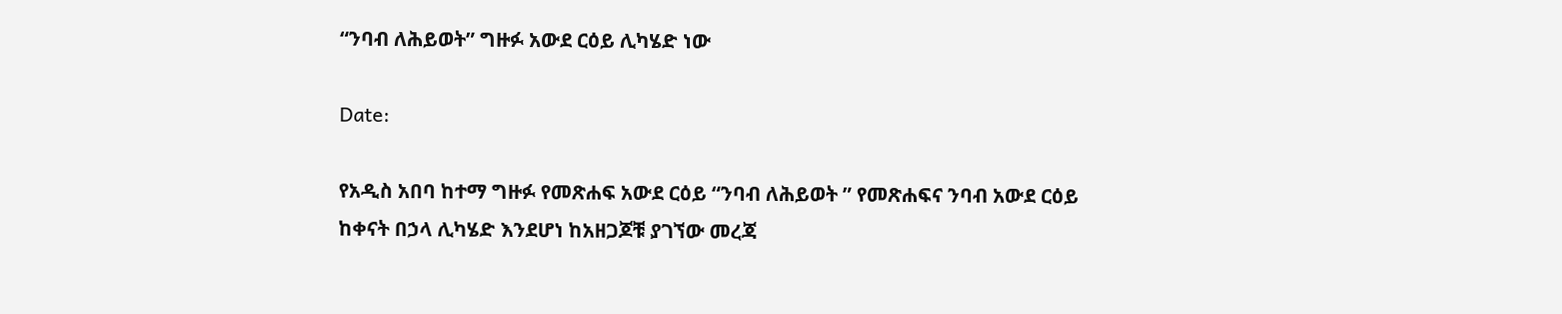“ንባብ ለሕይወት” ግዙፉ አውደ ርዕይ ሊካሄድ ነው

Date:

የአዲስ አበባ ከተማ ግዙፉ የመጽሐፍ አውደ ርዕይ “ንባብ ለሕይወት ” የመጽሐፍና ንባብ አውደ ርዕይ ከቀናት በኃላ ሊካሄድ እንደሆነ ከአዘጋጆቹ ያገኘው መረጃ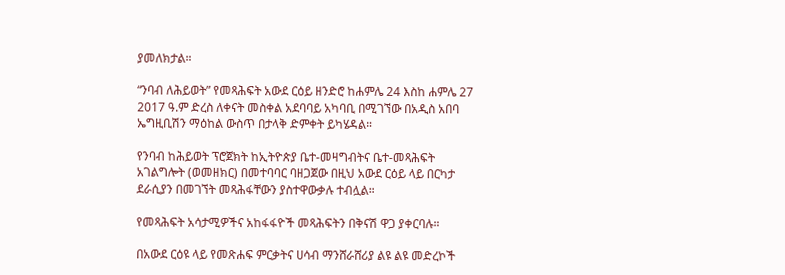ያመለክታል።

“ንባብ ለሕይወት” የመጻሕፍት አውደ ርዕይ ዘንድሮ ከሐምሌ 24 እስከ ሐምሌ 27 2017 ዓ.ም ድረስ ለቀናት መስቀል አደባባይ አካባቢ በሚገኘው በአዲስ አበባ ኤግዚቢሽን ማዕከል ውስጥ በታላቅ ድምቀት ይካሄዳል።

የንባብ ከሕይወት ፕሮጀክት ከኢትዮጵያ ቤተ-መዛግብትና ቤተ-መጻሕፍት አገልግሎት (ወመዘክር) በመተባባር ባዘጋጀው በዚህ አውደ ርዕይ ላይ በርካታ ደራሲያን በመገኘት መጻሕፋቸውን ያስተዋውቃሉ ተብሏል።

የመጻሕፍት አሳታሚዎችና አከፋፋዮች መጻሕፍትን በቅናሽ ዋጋ ያቀርባሉ።

በአውደ ርዕዩ ላይ የመጽሐፍ ምርቃትና ሀሳብ ማንሸራሸሪያ ልዩ ልዩ መድረኮች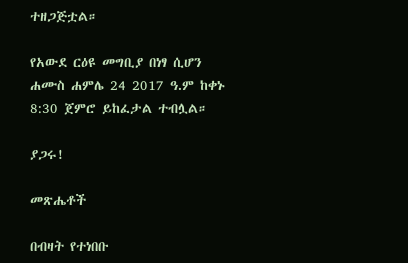ተዘጋጅቷል።

የአውደ ርዕዩ መግቢያ በነፃ ሲሆን ሐሙስ ሐምሌ 24 2017 ዓ.ም ከቀኑ 8:30 ጀምሮ ይከፈታል ተብሏል።

ያጋሩ!

መጽሔቶች

በብዛት የተነበቡ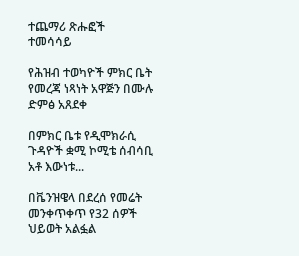ተጨማሪ ጽሑፎች
ተመሳሳይ

የሕዝብ ተወካዮች ምክር ቤት የመረጃ ነጻነት አዋጅን በሙሉ ድምፅ አጸደቀ

በምክር ቤቱ የዲሞክራሲ ጉዳዮች ቋሚ ኮሚቴ ሰብሳቢ አቶ እውነቱ...

በቬንዝዌላ በደረሰ የመሬት መንቀጥቀጥ የ32 ሰዎች ህይወት አልፏል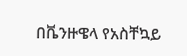በቬንዙዌላ የአስቸኳይ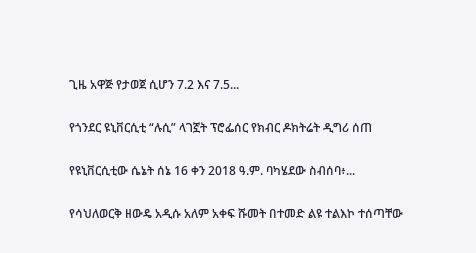ጊዜ አዋጅ የታወጀ ሲሆን 7.2 እና 7.5...

የጎንደር ዩኒቨርሲቲ “ሉሲ” ላገኟት ፕሮፌሰር የክብር ዶክትሬት ዲግሪ ሰጠ

የዩኒቨርሲቲው ሴኔት ሰኔ 16 ቀን 2018 ዓ.ም. ባካሄደው ስብሰባ፥...

የሳህለወርቅ ዘውዴ አዲሱ አለም አቀፍ ሹመት በተመድ ልዩ ተልእኮ ተሰጣቸው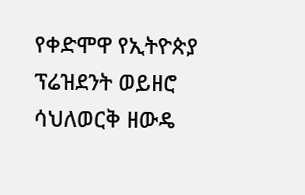የቀድሞዋ የኢትዮጵያ ፕሬዝደንት ወይዘሮ ሳህለወርቅ ዘውዴ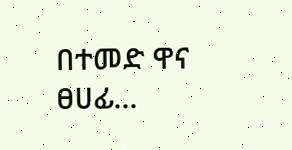በተመድ ዋና ፀሀፊ...